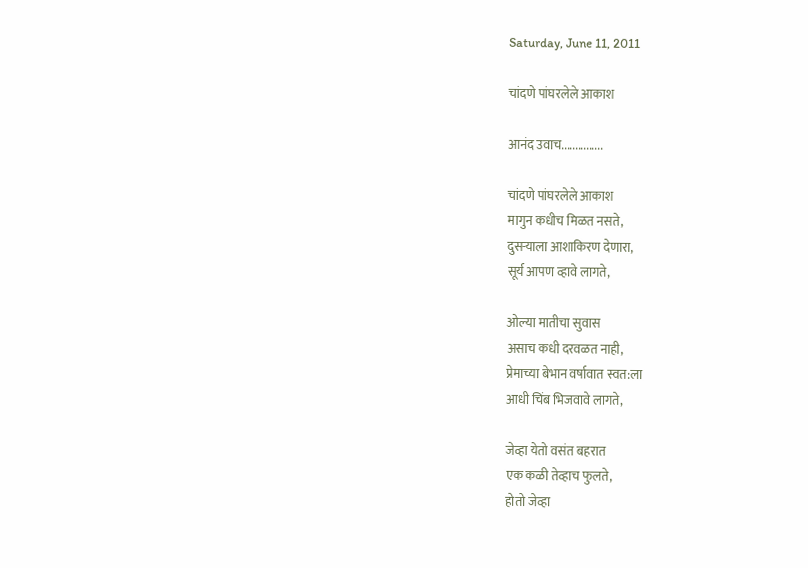Saturday, June 11, 2011

चांदणे पांघरलेले आकाश

आनंद उवाच...............

चांदणे पांघरलेले आकाश
मागुन कधीच मिळत नसते,
दुसऱ्याला आशाकिरण देणारा,
सूर्य आपण व्हावे लागते,

ओल्या मातीचा सुवास
असाच कधी दरवळत नाही,
प्रेमाच्या बेभान वर्षावात स्वत:ला
आधी चिंब भिजवावे लागते,

जेव्हा येतो वसंत बहरात
एक कळी तेव्हाच फुलते,
होतो जेव्हा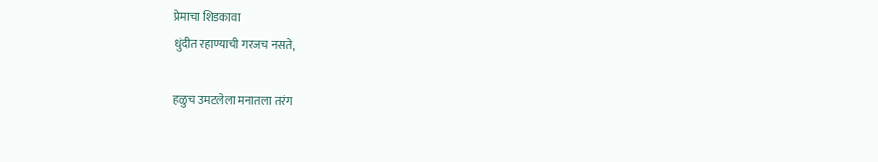प्रेमाचा शिडकावा
धुंदीत रहाण्याची गरजच नसते,

हळुच उमटलेला मनातला तरंग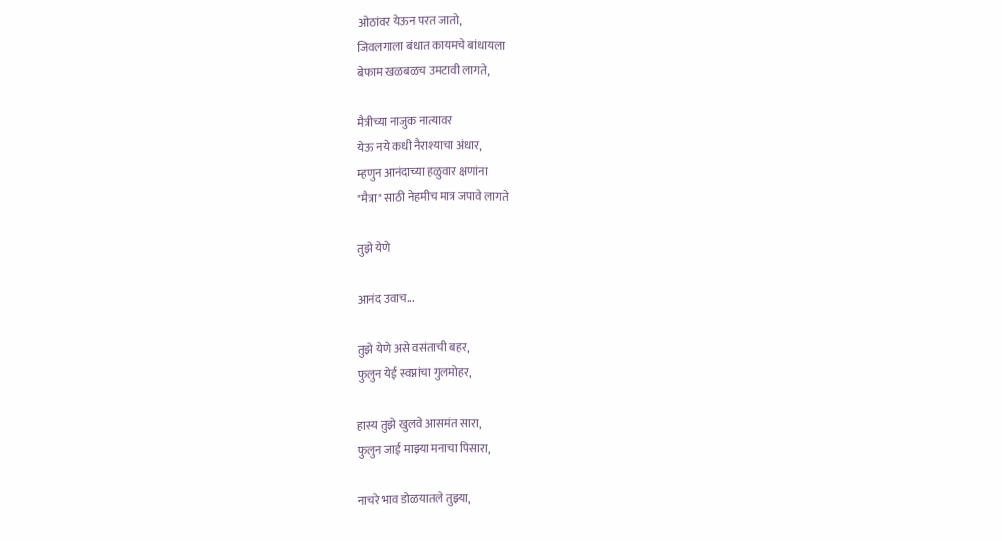ओठांवर येऊन परत जातो,
जिवलगाला बंधात कायमचे बांधायला
बेफाम खळबळच उमटावी लागते,

मैत्रीच्या नाजुक नात्यावर
येऊ नये कधी नैराश्याचा अंधार,
म्हणुन आनंदाच्या हळुवार क्षणांना
"मैत्रा" साठी नेहमीच मात्र जपावे लागते

तुझे येणे

आनंद उवाच...

तुझे येणे असे वसंताची बहर,
फुलुन येई स्वप्नांचा गुलमोहर,

हास्य तुझे खुलवे आसमंत सारा,
फुलुन जाई माझ्या मनाचा पिसारा,

नाचरे भाव डोळयातले तुझ्या,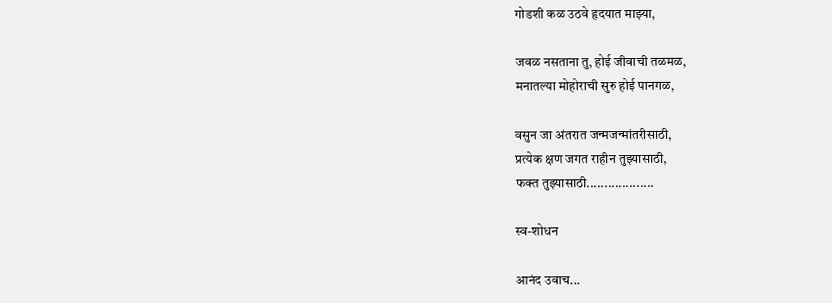गोडशी कळ उठवे हृदयात माझ्या,

जवळ नसताना तु, होई जीवाची तळमळ,
मनातल्या मोहोराची सुरु होई पानगळ,

वसुन जा अंतरात जन्मजन्मांतरीसाठी,
प्रत्येक क्षण जगत राहीन तुझ्यासाठी,
फक्त तुझ्यासाठी...................

स्व-शोधन

आनंद उवाच...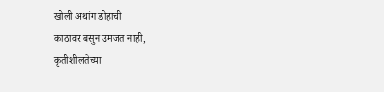खोली अथांग डोहाची
काठावर बसुन उमजत नाही,
कृतीशीलतेच्या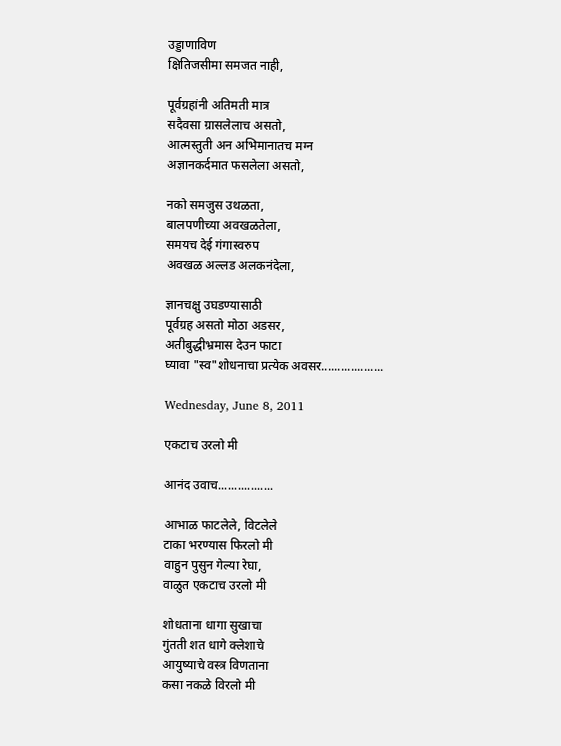उड्डाणाविण
क्षितिजसीमा समजत नाही,

पूर्वग्रहांनी अतिमती मात्र
सदैवसा ग्रासलेलाच असतो,
आत्मस्तुती अन अभिमानातच मग्न
अज्ञानकर्दमात फसलेला असतो,

नको समजुस उथळता,
बालपणीच्या अवखळतेला,
समयच देई गंगास्वरुप
अवखळ अल्लड अलकनंदेला,

ज्ञानचक्षु उघडण्यासाठी
पूर्वग्रह असतो मोठा अडसर,
अतीबुद्धीभ्रमास देउन फाटा
घ्यावा "स्व"शोधनाचा प्रत्येक अवसर...................

Wednesday, June 8, 2011

एकटाच उरलो मी

आनंद उवाच.................

आभाळ फाटलेले, विटलेले
टाका भरण्यास फिरलो मी
वाहुन पुसुन गेल्या रेघा,
वाळुत एकटाच उरलो मी

शोधताना धागा सुखाचा
गुंतती शत धागे क्लेशाचे
आयुष्याचे वस्त्र विणताना
कसा नकळे विरलो मी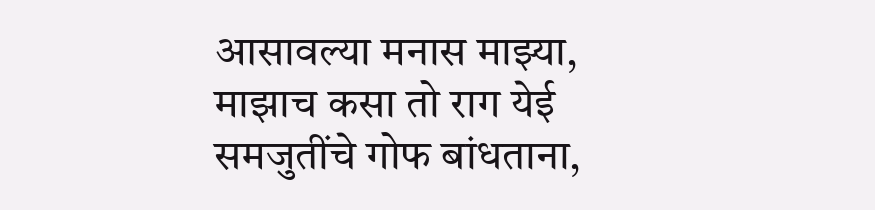आसावल्या मनास माझ्या,
माझाच कसा तो राग येई
समजुतींचे गोफ बांधताना,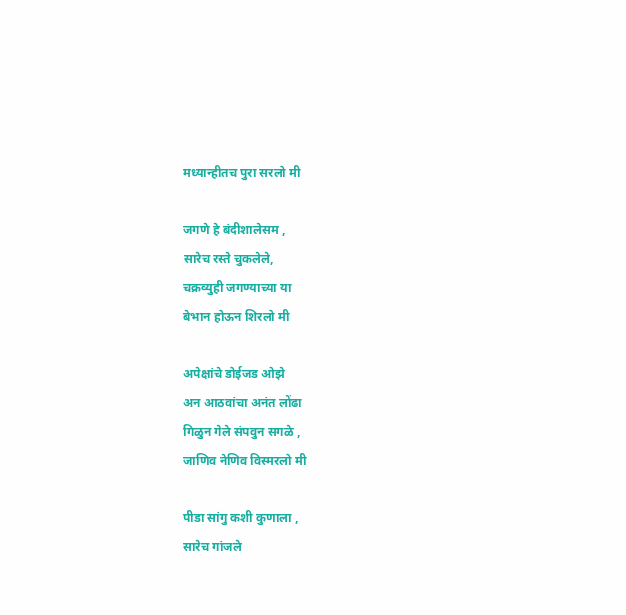मध्यान्हीतच पुरा सरलो मी

जगणे हे बंदीशालेसम ,
सारेच रस्ते चुकलेले,
चक्रव्युही जगण्याच्या या
बेभान होऊन शिरलो मी

अपेक्षांचे डोईजड ओझे
अन आठवांचा अनंत लोंढा
गिळुन गेले संपवुन सगळे ,
जाणिव नेणिव विस्मरलो मी

पीडा सांगु कशी कुणाला ,
सारेच गांजले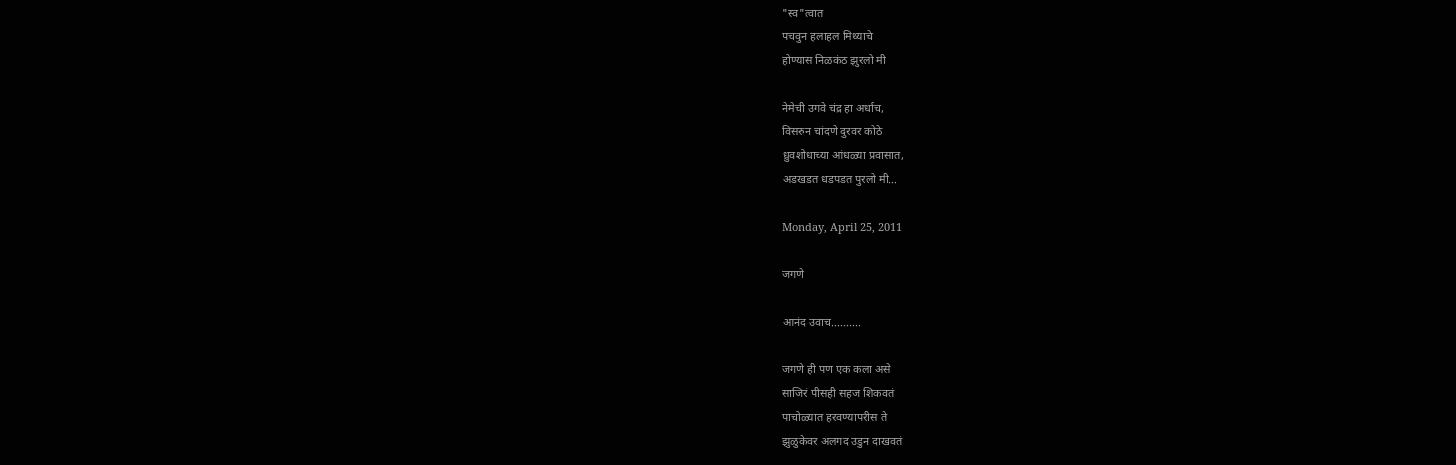"स्व"त्वात
पचवुन हलाहल मिथ्याचे
होण्यास निळकंठ झुरलो मी

नेमेची उगवे चंद्र हा अर्धाच,
विसरुन चांदणे दुरवर कोठे
ध्रुवशोधाच्या आंधळ्या प्रवासात,
अडखडत धडपडत पुरलो मी...

Monday, April 25, 2011

जगणे

आनंद उवाच..........

जगणे ही पण एक कला असे
साजिरं पीसही सहज शिकवतं
पाचोळ्यात हरवण्यापरीस ते
झुळुकेवर अलगद उडुन दाखवतं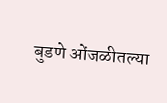बुडणे ओंजळीतल्या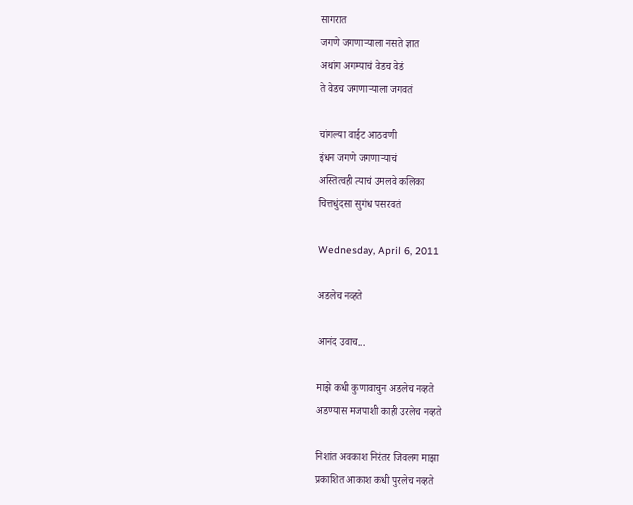सागरात
जगणे जगणाऱ्याला नसते ज्ञात
अथांग अगम्याचं वेडच वेडं
ते वेडच जगणाऱ्याला जगवतं

चांगल्या वाईट आठवणी
इंधन जगणे जगणाऱ्याचं
अस्तित्वही त्याचं उमलवे कलिका
चित्तधुंदसा सुगंध पसरवतं

Wednesday, April 6, 2011

अडलेच नव्हते

आनंद उवाच...

माझे कधी कुणावाचुन अडलेच नव्हते
अडण्यास मजपाशी काही उरलेच नव्हते

निशांत अवकाश निरंतर जिवलग माझा
प्रकाशित आकाश कधी पुरलेच नव्हते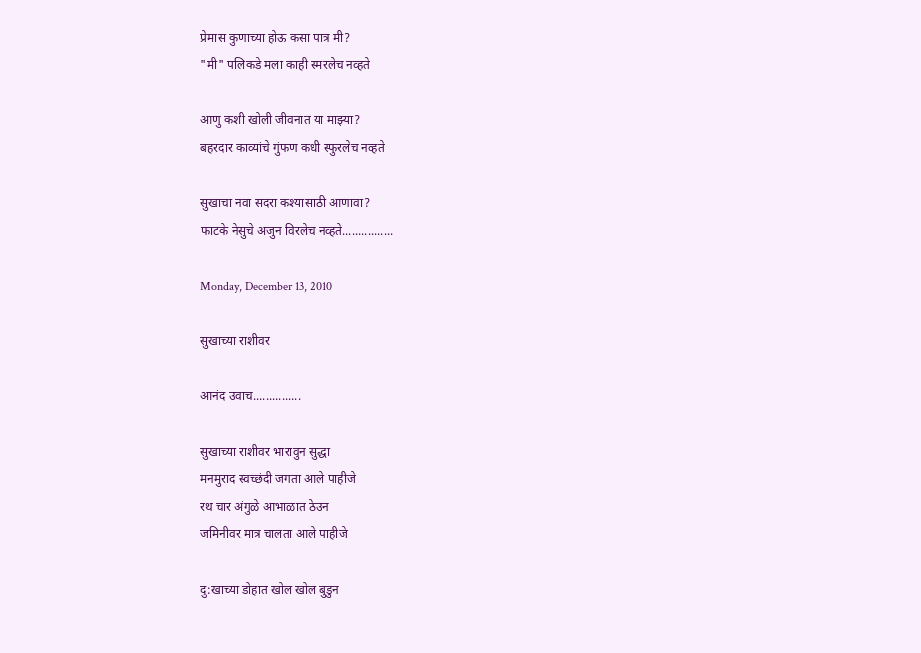प्रेमास कुणाच्या होऊ कसा पात्र मी?
"मी" पलिकडे मला काही स्मरलेच नव्हते

आणु कशी खोली जीवनात या माझ्या?
बहरदार काव्यांचे गुंफण कधी स्फुरलेच नव्हते

सुखाचा नवा सदरा कश्यासाठी आणावा?
फाटके नेसुचे अजुन विरलेच नव्हते................

Monday, December 13, 2010

सुखाच्या राशीवर

आनंद उवाच...............

सुखाच्या राशीवर भारावुन सुद्धा
मनमुराद स्वच्छंदी जगता आले पाहीजे
रथ चार अंगुळे आभाळात ठेउन
जमिनीवर मात्र चालता आले पाहीजे

दु:खाच्या डोहात खोल खोल बुडुन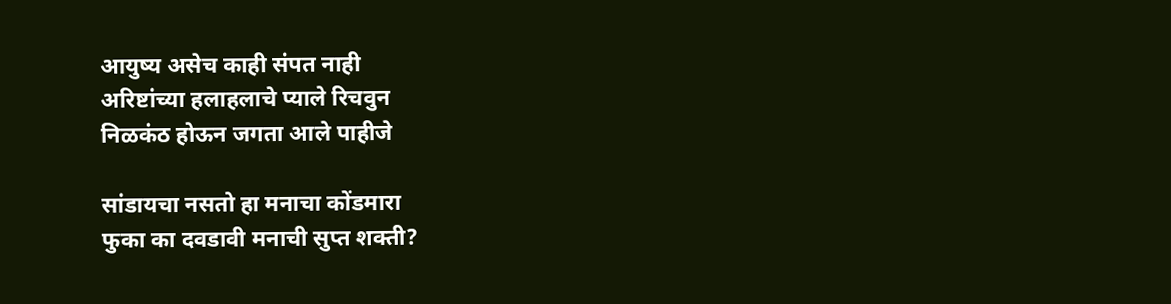आयुष्य असेच काही संपत नाही
अरिष्टांच्या हलाहलाचे प्याले रिचवुन
निळकंठ होऊन जगता आले पाहीजे

सांडायचा नसतो हा मनाचा कोंडमारा
फुका का दवडावी मनाची सुप्त शक्ती?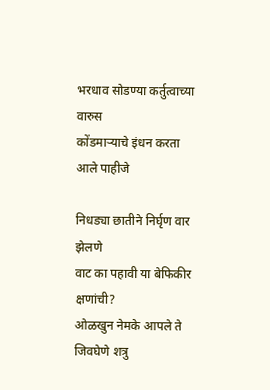भरधाव सोडण्या कर्तुत्वाच्या वारुस
कोंडमाऱ्याचे इंधन करता आले पाहीजे

निधड्या छातीने निर्घृण वार झेलणे
वाट का पहावी या बेफिकीर क्षणांची?
ओळखुन नेमके आपले ते जिवघेणे शत्रु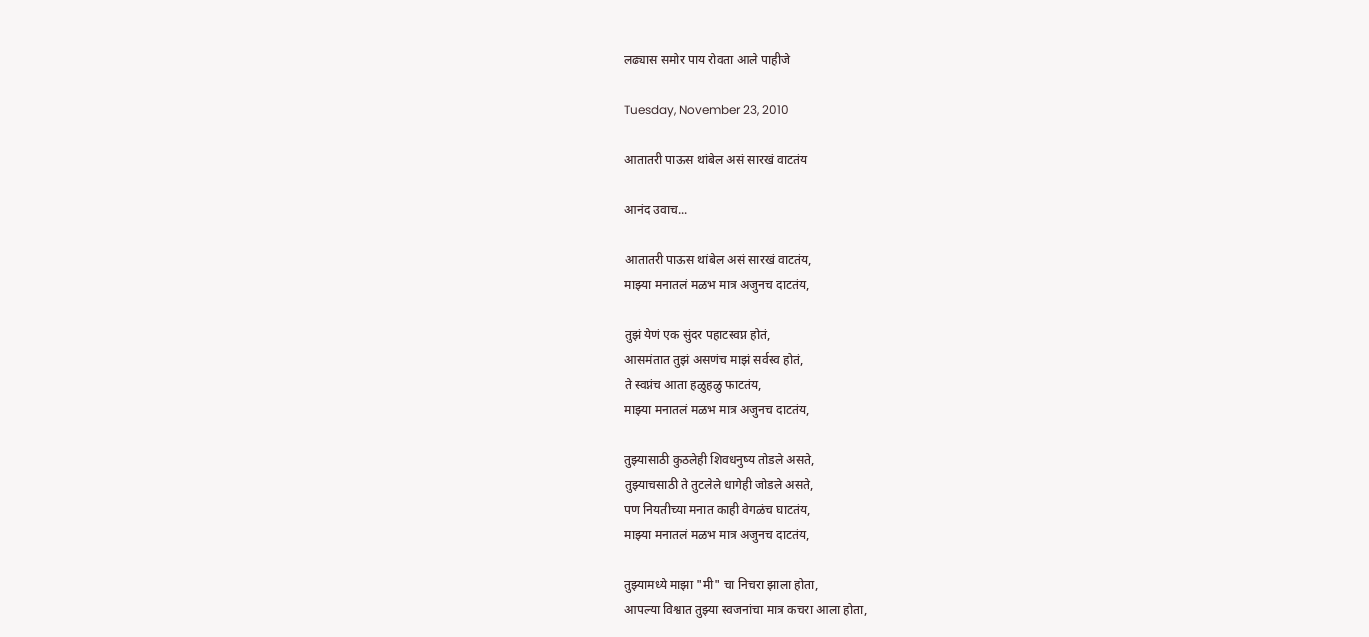लढ्यास समोर पाय रोवता आले पाहीजे

Tuesday, November 23, 2010

आतातरी पाऊस थांबेल असं सारखं वाटतंय

आनंद उवाच...

आतातरी पाऊस थांबेल असं सारखं वाटतंय,
माझ्या मनातलं मळभ मात्र अजुनच दाटतंय,

तुझं येणं एक सुंदर पहाटस्वप्न होतं,
आसमंतात तुझं असणंच माझं सर्वस्व होतं,
ते स्वप्नंच आता हळुहळु फाटतंय,
माझ्या मनातलं मळभ मात्र अजुनच दाटतंय,

तुझ्यासाठी कुठलेही शिवधनुष्य तोडले असते,
तुझ्याचसाठी ते तुटलेले धागेही जोडले असते,
पण नियतीच्या मनात काही वेगळंच घाटतंय,
माझ्या मनातलं मळभ मात्र अजुनच दाटतंय,

तुझ्यामध्ये माझा "मी" चा निचरा झाला होता,
आपल्या विश्वात तुझ्या स्वजनांचा मात्र कचरा आला होता,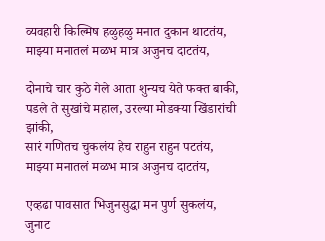व्यवहारी किल्मिष हळुहळु मनात दुकान थाटतंय,
माझ्या मनातलं मळभ मात्र अजुनच दाटतंय,

दोनाचे चार कुठे गेले आता शुन्यच येते फक्त बाकी,
पडले ते सुखांचे महाल, उरल्या मोडक्या खिंडारांची झांकी,
सारं गणितच चुकलंय हेच राहुन राहुन पटतंय,
माझ्या मनातलं मळभ मात्र अजुनच दाटतंय,

एव्हढा पावसात भिजुनसुद्धा मन पुर्ण सुकलंय,
जुनाट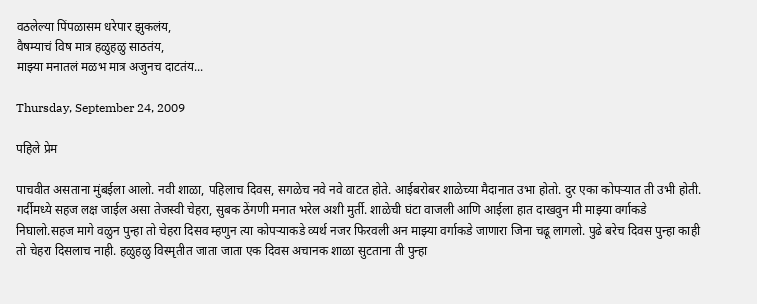वठलेल्या पिंपळासम धरेपार झुकलंय,
वैषम्याचं विष मात्र हळुहळु साठतंय,
माझ्या मनातलं मळभ मात्र अजुनच दाटतंय...

Thursday, September 24, 2009

पहिले प्रेम

पाचवीत असताना मुंबईला आलो. नवी शाळा, पहिलाच दिवस, सगळेच नवे नवे वाटत होते. आईबरोबर शाळेच्या मैदानात उभा होतो. दुर एका कोपऱ्यात ती उभी होती. गर्दीमध्ये सहज लक्ष जाईल असा तेजस्वी चेहरा, सुबक ठेंगणी मनात भरेल अशी मुर्ती. शाळेची घंटा वाजली आणि आईला हात दाखवुन मी माझ्या वर्गाकडे निघालो.सहज मागे वळुन पुन्हा तो चेहरा दिसव म्हणुन त्या कोपऱ्याकडे व्यर्थ नजर फिरवली अन माझ्या वर्गाकडे जाणारा जिना चढू लागलो. पुढे बरेच दिवस पुन्हा काही तो चेहरा दिसलाच नाही. हळुहळु विस्मृतीत जाता जाता एक दिवस अचानक शाळा सुटताना ती पुन्हा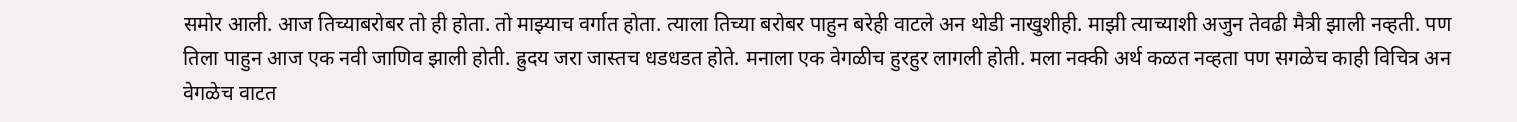समोर आली. आज तिच्याबरोबर तो ही होता. तो माझ्याच वर्गात होता. त्याला तिच्या बरोबर पाहुन बरेही वाटले अन थोडी नाखुशीही. माझी त्याच्याशी अजुन तेवढी मैत्री झाली नव्हती. पण तिला पाहुन आज एक नवी जाणिव झाली होती. ह्रुदय जरा जास्तच धडधडत होते. मनाला एक वेगळीच हुरहुर लागली होती. मला नक्की अर्थ कळत नव्हता पण सगळेच काही विचित्र अन वेगळेच वाटत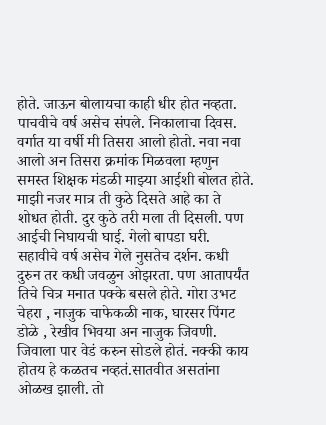होते. जाऊन बोलायचा काही धीर होत नव्हता. पाचवीचे वर्ष असेच संपले. निकालाचा दिवस. वर्गात या वर्षी मी तिसरा आलो होतो. नवा नवा आलो अन तिसरा क्रमांक मिळवला म्हणुन समस्त शिक्षक मंडळी माझ्या आईशी बोलत होते. माझी नजर मात्र ती कुठे दिसते आहे का ते शोधत होती. दुर कुठे तरी मला ती दिसली. पण आईची निघायची घाई. गेलो बापडा घरी. सहावीचे वर्ष असेच गेले नुसतेच दर्शन. कधी दुरुन तर कधी जवळुन ओझरता. पण आतापर्यंत तिचे चित्र मनात पक्के बसले होते. गोरा उभट चेहरा , नाजुक चाफेकळी नाक, घारसर पिंगट डोळे , रेखीव भिवया अन नाजुक जिवणी. जिवाला पार वेडं करुन सोडले होतं. नक्की काय होतय हे कळतच नव्हतं.सातवीत असतांना ओळख झाली. तो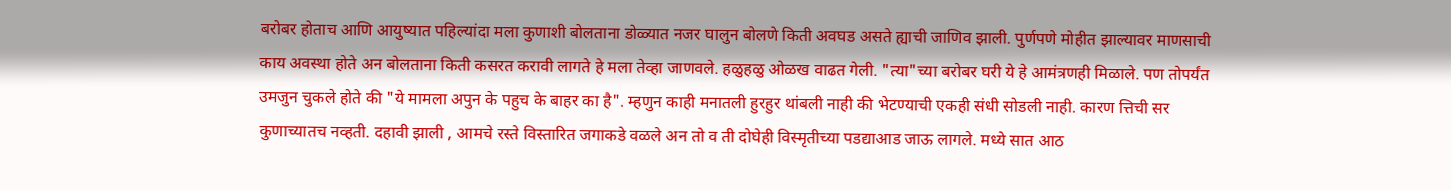बरोबर होताच आणि आयुष्यात पहिल्यांदा मला कुणाशी बोलताना डोळ्यात नजर घालुन बोलणे किती अवघड असते ह्याची जाणिव झाली. पुर्णपणे मोहीत झाल्यावर माणसाची काय अवस्था होते अन बोलताना किती कसरत करावी लागते हे मला तेव्हा जाणवले. हळुहळु ओळख वाढत गेली. "त्या"च्या बरोबर घरी ये हे आमंत्रणही मिळाले. पण तोपर्यंत उमजुन चुकले होते की "ये मामला अपुन के पहुच के बाहर का है". म्हणुन काही मनातली हुरहुर थांबली नाही की भेटण्याची एकही संधी सोडली नाही. कारण त्तिची सर कुणाच्यातच नव्हती. दहावी झाली , आमचे रस्ते विस्तारित जगाकडे वळले अन तो व ती दोघेही विस्मृतीच्या पडद्याआड जाऊ लागले. मध्ये सात आठ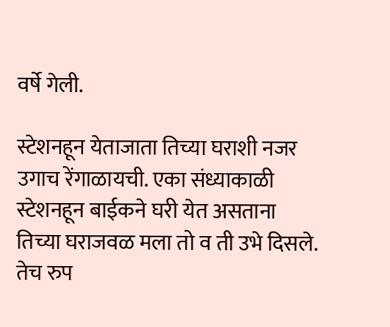वर्षे गेली.

स्टेशनहून येताजाता तिच्या घराशी नजर उगाच रेंगाळायची. एका संध्याकाळी स्टेशनहून बाईकने घरी येत असताना तिच्या घराजवळ मला तो व ती उभे दिसले. तेच रुप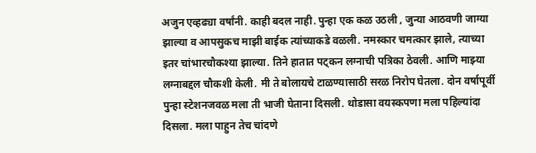अजुन एव्हढ्या वर्षांनी. काही बदल नाही. पुन्हा एक कळ उठली , जुन्या आठवणी जाग्या झाल्या व आपसुकच माझी बाईक त्यांच्याकडे वळली. नमस्कार चमत्कार झाले, त्याच्या इतर चांभारचौकश्या झाल्या. तिने हातात पट्कन लग्नाची पत्रिका ठेवली. आणि माझ्या लग्नाबद्दल चौकशी केली. मी ते बोलायचे टाळण्यासाठी सरळ निरोप घेतला. दोन वर्षापूर्वी पुन्हा स्टेशनजवळ मला ती भाजी घेताना दिसली. थोडासा वयस्कपणा मला पहिल्यांदा दिसला. मला पाहुन तेच चांदणे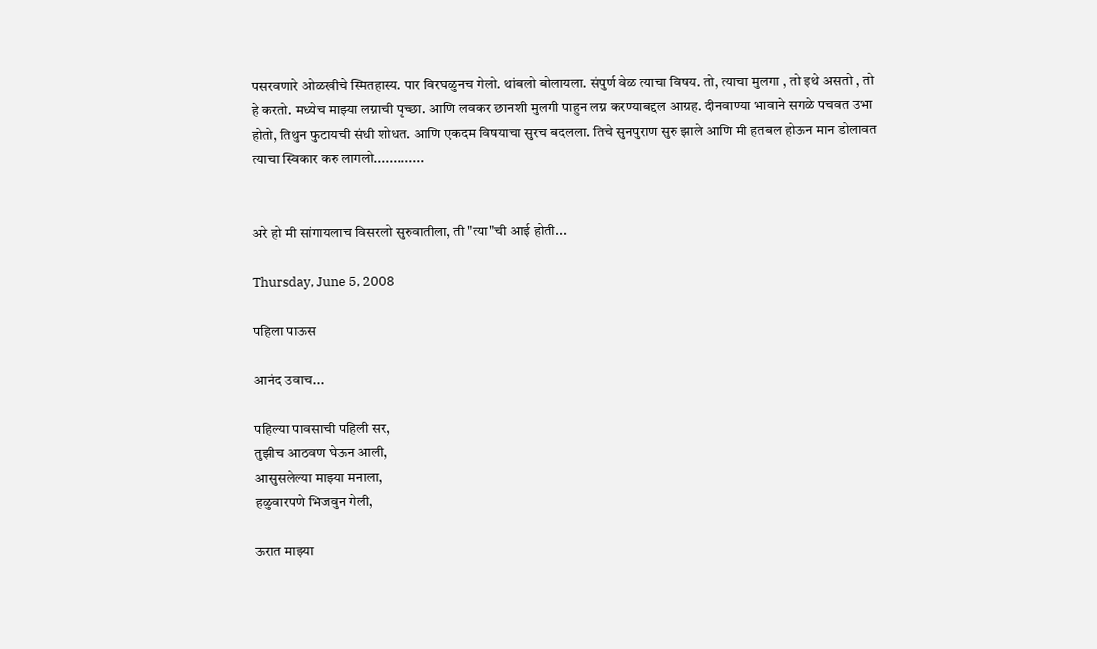पसरवणारे ओळखीचे स्मितहास्य. पार विरघळुनच गेलो. थांबलो बोलायला. संपुर्ण वेळ त्याचा विषय. तो, त्याचा मुलगा , तो इथे असतो , तो हे करतो. मध्येच माझ्या लग्नाची पृच्छा. आणि लवकर छानशी मुलगी पाहुन लग्न करण्याबद्दल आग्रह. दीनवाण्या भावाने सगळे पचवत उभा होतो, तिथुन फुटायची संधी शोधत. आणि एकदम विषयाचा सुरच बदलला. तिचे सुनपुराण सुरु झाले आणि मी हतबल होऊन मान डोलावत त्याचा स्विकार करु लागलो.............


अरे हो मी सांगायलाच विसरलो सुरुवातीला, ती "त्या"ची आई होती...

Thursday, June 5, 2008

पहिला पाऊस

आनंद उवाच...

पहिल्या पावसाची पहिली सर,
तुझीच आठवण घेऊन आली,
आसुसलेल्या माझ्या मनाला,
हळुवारपणे भिजवुन गेली,

ऊरात माझ्या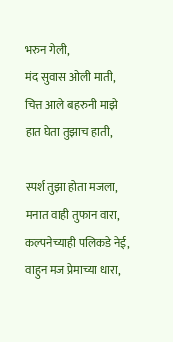भरुन गेली,
मंद सुवास ओली माती,
चित्त आले बहरुनी माझे
हात घेता तुझाच हाती,

स्पर्श तुझा होता मजला,
मनात वाही तुफान वारा,
कल्पनेच्याही पलिकडे नेई,
वाहुन मज प्रेमाच्या धारा,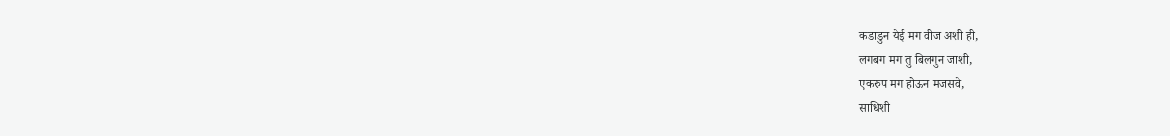कडाडुन येई मग वीज अशी ही,
लगबग मग तु बिलगुन जाशी,
एकरुप मग होऊन मजसवे,
साधिशी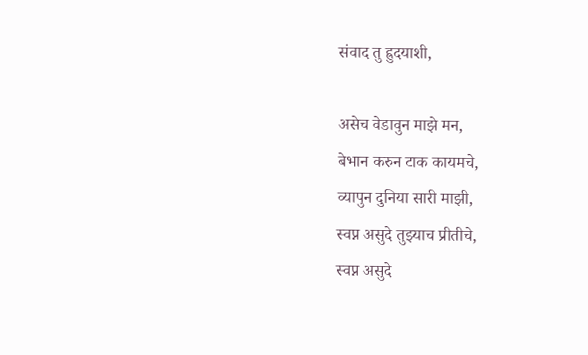संवाद तु ह्रुदयाशी,

असेच वेडावुन माझे मन,
बेभान करुन टाक कायमचे,
व्यापुन दुनिया सारी माझी,
स्वप्न असुदे तुझ्याच प्रीतीचे,
स्वप्न असुदे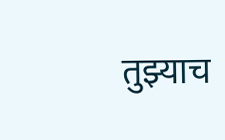तुझ्याच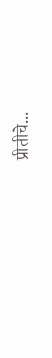प्रीतीचे...